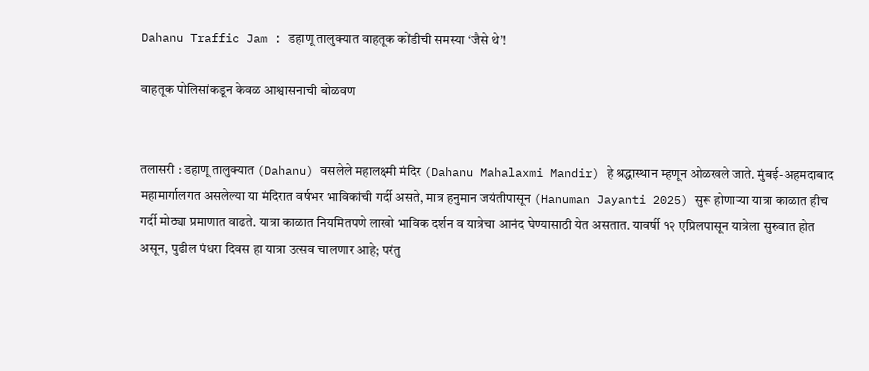Dahanu Traffic Jam : डहाणू तालुक्यात वाहतूक कोंडीची समस्या ‘जैसे थे’!

वाहतूक पोलिसांकडून केवळ आश्वासनाची बोळवण


तलासरी : डहाणू तालुक्यात (Dahanu) वसलेले महालक्ष्मी मंदिर (Dahanu Mahalaxmi Mandir) हे श्रद्धास्थान म्हणून ओळखले जाते. मुंबई-अहमदाबाद महामार्गालगत असलेल्या या मंदिरात वर्षभर भाविकांची गर्दी असते, मात्र हनुमान जयंतीपासून (Hanuman Jayanti 2025) सुरू होणाऱ्या यात्रा काळात हीच गर्दी मोठ्या प्रमाणात वाढते. यात्रा काळात नियमितपणे लाखो भाविक दर्शन व यात्रेचा आनंद घेण्यासाठी येत असतात. यावर्षी १२ एप्रिलपासून यात्रेला सुरुवात होत असून, पुढील पंधरा दिवस हा यात्रा उत्सव चालणार आहे; परंतु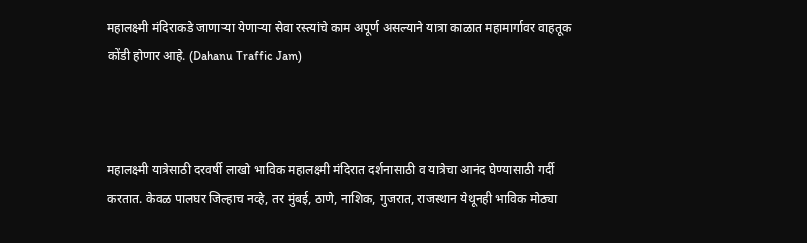महालक्ष्मी मंदिराकडे जाणाऱ्या येणाऱ्या सेवा रस्त्यांचे काम अपूर्ण असल्याने यात्रा काळात महामार्गावर वाहतूक कोंडी होणार आहे. (Dahanu Traffic Jam)



महालक्ष्मी यात्रेसाठी दरवर्षी लाखो भाविक महालक्ष्मी मंदिरात दर्शनासाठी व यात्रेचा आनंद घेण्यासाठी गर्दी करतात. केवळ पालघर जिल्हाच नव्हे, तर मुंबई, ठाणे, नाशिक, गुजरात, राजस्थान येथूनही भाविक मोठ्या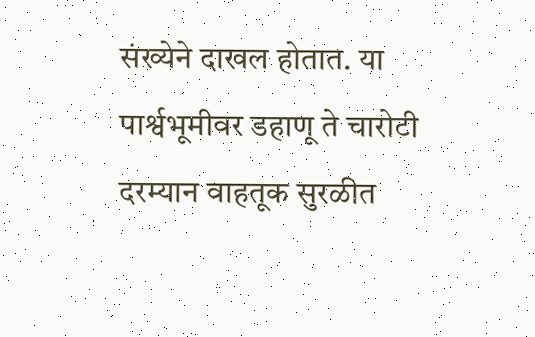संख्येने दाखल होतात. या पार्श्वभूमीवर डहाणू ते चारोटी दरम्यान वाहतूक सुरळीत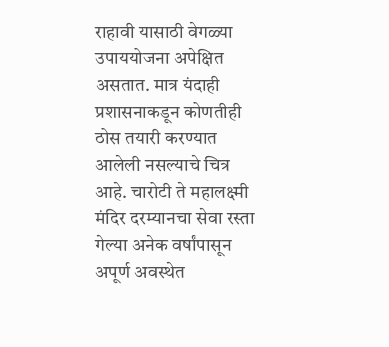राहावी यासाठी वेगळ्या उपाययोजना अपेक्षित असतात. मात्र यंदाही प्रशासनाकडून कोणतीही ठोस तयारी करण्यात आलेली नसल्याचे चित्र आहे. चारोटी ते महालक्ष्मी मंदिर दरम्यानचा सेवा रस्ता गेल्या अनेक वर्षांपासून अपूर्ण अवस्थेत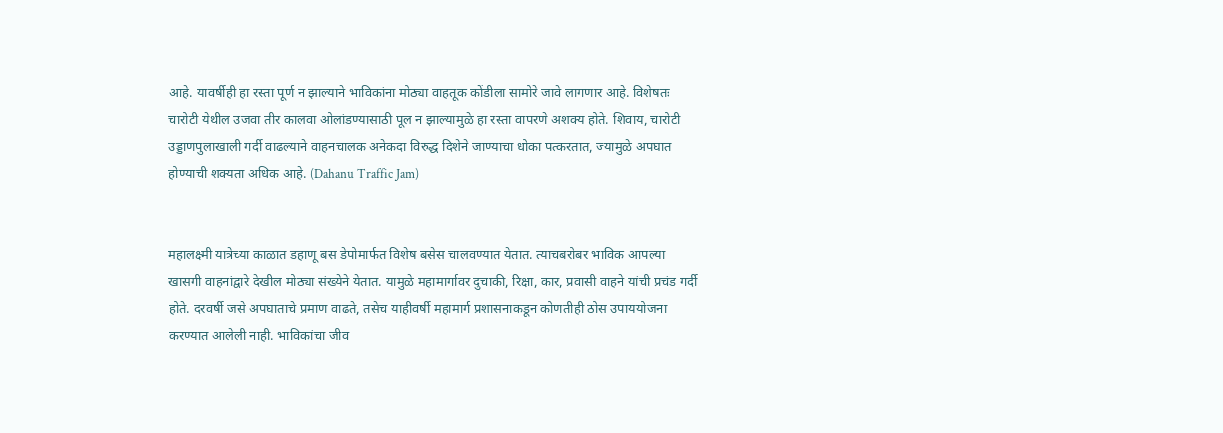आहे. यावर्षीही हा रस्ता पूर्ण न झाल्याने भाविकांना मोठ्या वाहतूक कोंडीला सामोरे जावे लागणार आहे. विशेषतः चारोटी येथील उजवा तीर कालवा ओलांडण्यासाठी पूल न झाल्यामुळे हा रस्ता वापरणे अशक्य होते. शिवाय, चारोटी उड्डाणपुलाखाली गर्दी वाढल्याने वाहनचालक अनेकदा विरुद्ध दिशेने जाण्याचा धोका पत्करतात, ज्यामुळे अपघात होण्याची शक्यता अधिक आहे. (Dahanu Traffic Jam)


महालक्ष्मी यात्रेच्या काळात डहाणू बस डेपोमार्फत विशेष बसेस चालवण्यात येतात. त्याचबरोबर भाविक आपल्या खासगी वाहनांद्वारे देखील मोठ्या संख्येने येतात. यामुळे महामार्गावर दुचाकी, रिक्षा, कार, प्रवासी वाहने यांची प्रचंड गर्दी होते. दरवर्षी जसे अपघाताचे प्रमाण वाढते, तसेच याहीवर्षी महामार्ग प्रशासनाकडून कोणतीही ठोस उपाययोजना करण्यात आलेली नाही. भाविकांचा जीव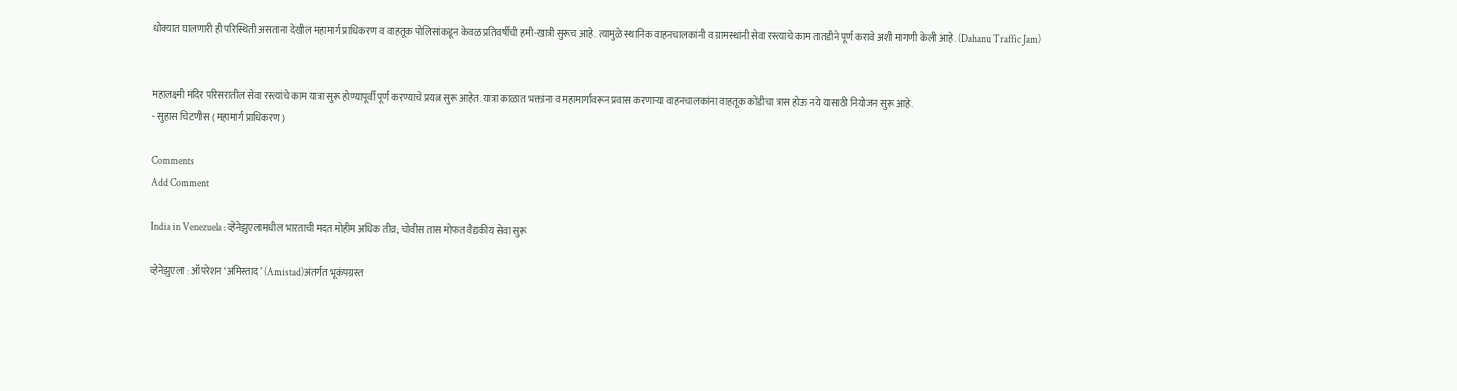धोक्यात घालणारी ही परिस्थिती असताना देखील महामार्ग प्राधिकरण व वाहतूक पोलिसांकडून केवळ प्रतिवर्षीची हमी-खात्री सुरूच आहे. त्यामुळे स्थानिक वाहनचालकांनी व ग्रामस्थांनी सेवा रस्त्याचे काम तातडीने पूर्ण करावे अशी मागणी केली आहे. (Dahanu Traffic Jam)


महालक्ष्मी मंदिर परिसरातील सेवा रस्त्यांचे काम यात्रा सुरू होण्यापूर्वी पूर्ण करण्याचे प्रयत्न सुरू आहेत. यात्रा काळात भक्तांना व महामार्गावरून प्रवास करणाऱ्या वाहनचालकांना वाहतूक कोंडीचा त्रास होऊ नये यासाठी नियोजन सुरू आहे.
- सुहास चिटणीस ( महामार्ग प्राधिकरण )

Comments
Add Comment

India in Venezuela : व्हेनेझुएलामधील भारताची मदत मोहीम अधिक तीव्र; चोवीस तास मोफत वैद्यकीय सेवा सुरू

व्हेनेझुएला : ऑपरेशन ‘अमिस्ताद’ (Amistad)अंतर्गत भूकंपग्रस्त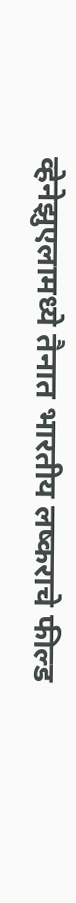व्हेनेझुएलामध्ये तैनात भारतीय लष्कराचे फील्ड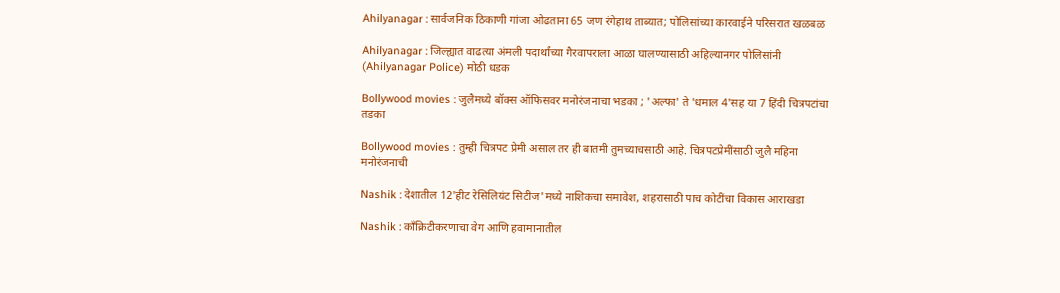Ahilyanagar : सार्वजनिक ठिकाणी गांजा ओढताना 65 जण रंगेहाथ ताब्यात; पोलिसांच्या कारवाईने परिसरात खळबळ

Ahilyanagar : जिल्ह्यात वाढत्या अंमली पदार्थांच्या गैरवापराला आळा घालण्यासाठी अहिल्यानगर पोलिसांनी (Ahilyanagar Police) मोठी धडक

Bollywood movies : जुलैमध्ये बॉक्स ऑफिसवर मनोरंजनाचा भडका ; 'अल्फा' ते 'धमाल 4'सह या 7 हिंदी चित्रपटांचा तडका

Bollywood movies : तुम्ही चित्रपट प्रेमी असाल तर ही बातमी तुमच्याचसाठी आहे. चित्रपटप्रेमींसाठी जुलै महिना मनोरंजनाची

Nashik : देशातील 12'हीट रेसिलियंट सिटीज'मध्ये नाशिकचा समावेश, शहरासाठी पाच कोटींचा विकास आराखडा

Nashik : काँक्रिटीकरणाचा वेग आणि हवामानातील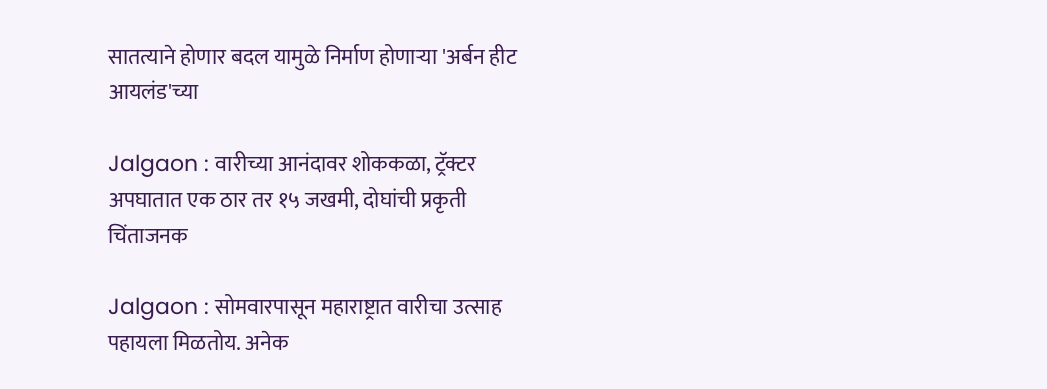सातत्याने होणार बदल यामुळे निर्माण होणाऱ्या 'अर्बन हीट आयलंड'च्या

Jalgaon : वारीच्या आनंदावर शोककळा, ट्रॅक्टर अपघातात एक ठार तर १५ जखमी, दोघांची प्रकृती चिंताजनक

Jalgaon : सोमवारपासून महाराष्ट्रात वारीचा उत्साह पहायला मिळतोय. अनेक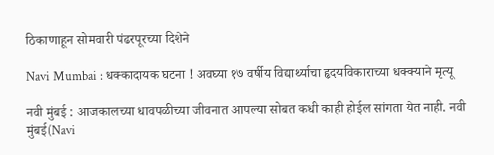ठिकाणाहून सोमवारी पंढरपूरच्या दिशेने

Navi Mumbai : धक्कादायक घटना ! अवघ्या १७ वर्षीय विद्यार्थ्याचा हृदयविकाराच्या धक्क्याने मृत्यू

नवी मुंबई : आजकालच्या धावपळीच्या जीवनात आपल्या सोबत कधी काही होईल सांगता येत नाही. नवी मुंबई(Navi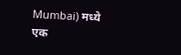Mumbai) मध्ये एक